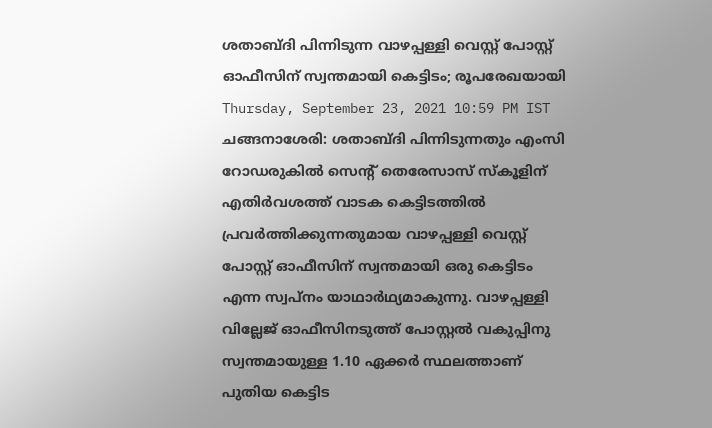ശതാബ്ദി പിന്നിടുന്ന വാഴപ്പള്ളി വെസ്റ്റ് പോസ്റ്റ് ഓഫീസിന് സ്വന്തമായി കെട്ടിടം; രൂപരേഖയായി
Thursday, September 23, 2021 10:59 PM IST
ചങ്ങനാശേരി: ശതാബ്ദി പിന്നിടുന്നതും എംസി റോഡരുകിൽ സെന്‍റ് തെരേസാസ് സ്കൂളിന് എതിർവശത്ത് വാടക കെട്ടിടത്തിൽ പ്രവർത്തിക്കുന്നതുമായ വാഴപ്പള്ളി വെസ്റ്റ് പോസ്റ്റ് ഓഫീസിന് സ്വന്തമായി ഒരു കെട്ടിടം എന്ന സ്വപ്നം യാഥാർഥ്യമാകുന്നു. വാഴപ്പള്ളി വില്ലേജ് ഓഫീസിനടുത്ത് പോസ്റ്റൽ വകുപ്പിനു സ്വന്തമായുള്ള 1.10 ഏക്കർ സ്ഥലത്താണ് പുതിയ കെട്ടിട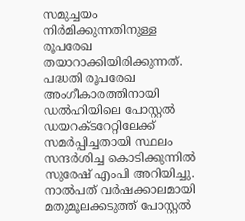സമുച്ചയം നിർമിക്കുന്നതിനുള്ള രൂപരേഖ തയാറാക്കിയിരിക്കുന്നത്.
പദ്ധതി രൂപരേഖ അംഗീകാരത്തിനായി ഡൽഹിയിലെ പോസ്റ്റൽ ഡയറക്‌ടറേറ്റിലേക്ക് സമർപ്പിച്ചതായി സ്ഥലം സന്ദർശിച്ച കൊടിക്കുന്നിൽ സുരേഷ് എംപി അറിയിച്ചു. നാൽപത് വർഷക്കാലമായി മതുമൂലക്കടുത്ത് പോസ്റ്റൽ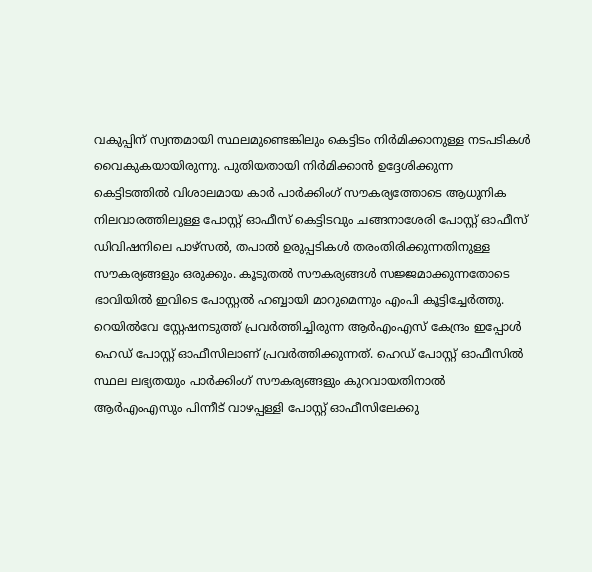വകുപ്പിന് സ്വന്തമായി സ്ഥലമുണ്ടെങ്കിലും കെട്ടിടം നിർമിക്കാനുള്ള നടപടികൾ വൈകുകയായിരുന്നു. പുതിയതായി നിർമിക്കാൻ ഉദ്ദേശിക്കുന്ന കെട്ടിടത്തിൽ വിശാലമായ കാർ പാർക്കിംഗ് സൗകര്യത്തോടെ ആധുനിക നിലവാരത്തിലുള്ള പോസ്റ്റ് ഓഫീസ് കെട്ടിടവും ചങ്ങനാശേരി പോസ്റ്റ് ഓഫീസ് ഡിവിഷനിലെ പാഴ്സൽ, തപാൽ ഉരുപ്പടികൾ തരംതിരിക്കുന്നതിനുള്ള സൗകര്യങ്ങളും ഒരുക്കും. കൂടുതൽ സൗകര്യങ്ങൾ സജ്ജമാക്കുന്നതോടെ ഭാവിയിൽ ഇവിടെ പോസ്റ്റൽ ഹബ്ബായി മാറുമെന്നും എംപി കൂട്ടിച്ചേർത്തു. റെയിൽവേ സ്റ്റേഷനടുത്ത് പ്രവർത്തിച്ചിരുന്ന ആർഎംഎസ് കേന്ദ്രം ഇപ്പോൾ ഹെഡ് പോസ്റ്റ് ഓഫീസിലാണ് പ്രവർത്തിക്കുന്നത്. ഹെഡ് പോസ്റ്റ് ഓഫീസിൽ സ്ഥല ലഭ്യതയും പാർക്കിംഗ് സൗകര്യങ്ങളും കുറവായതിനാൽ ആർഎംഎസും പിന്നീട് വാഴപ്പള്ളി പോസ്റ്റ് ഓഫീസിലേക്കു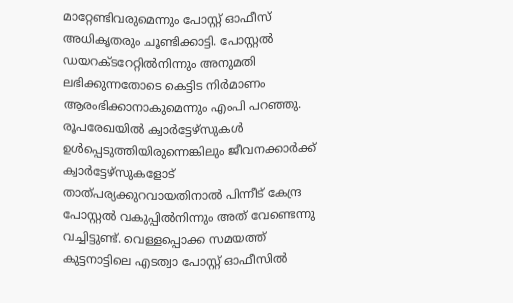മാറ്റേണ്ടിവരുമെന്നും പോസ്റ്റ് ഓഫീസ് അധികൃതരും ചൂണ്ടിക്കാട്ടി. പോസ്റ്റൽ ഡയറക്ടറേറ്റിൽനിന്നും അനുമതി ലഭിക്കുന്നതോടെ കെട്ടിട നിർമാണം ആരംഭിക്കാനാകുമെന്നും എംപി പറഞ്ഞു.
രൂപരേഖയിൽ ക്വാർട്ടേഴ്സുകൾ ഉൾപ്പെടുത്തിയിരുന്നെങ്കിലും ജീവനക്കാർക്ക് ക്വാർട്ടേഴ്സുകളോട് താത്പര്യക്കുറവായതിനാൽ പിന്നീട് കേന്ദ്ര പോസ്റ്റൽ വകുപ്പിൽനിന്നും അത് വേണ്ടെന്നു വച്ചിട്ടുണ്ട്. വെള്ളപ്പൊക്ക സമയത്ത് കുട്ടനാട്ടിലെ എടത്വാ പോസ്റ്റ് ഓഫീസിൽ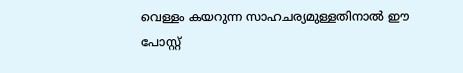വെള്ളം കയറുന്ന സാഹചര്യമുള്ളതിനാൽ ഈ പോസ്റ്റ്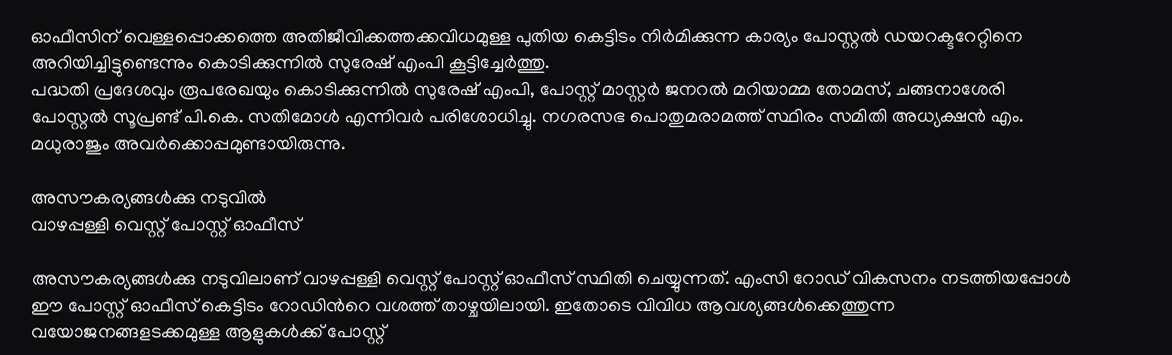ഓഫീസിന് വെള്ളപ്പൊക്കത്തെ അതിജീവിക്കത്തക്കവിധമുള്ള പുതിയ കെട്ടിടം നിർമിക്കുന്ന കാര്യം പോസ്റ്റൽ ഡയറക്ടറേറ്റിനെ അറിയിച്ചിട്ടുണ്ടെന്നും കൊടിക്കുന്നിൽ സുരേഷ് എംപി കൂട്ടിച്ചേർത്തു.
പദ്ധതി പ്രദേശവും രൂപരേഖയും കൊടിക്കുന്നിൽ സുരേഷ് എംപി, പോസ്റ്റ് മാസ്റ്റർ ജനറൽ മറിയാമ്മ തോമസ്, ചങ്ങനാശേരി പോസ്റ്റൽ സൂപ്രണ്ട് പി.കെ. സതിമോൾ എന്നിവർ പരിശോധിച്ചു. നഗരസഭ പൊതുമരാമത്ത് സ്ഥിരം സമിതി അധ്യക്ഷൻ എം. മധുരാജും അവർക്കൊപ്പമുണ്ടായിരുന്നു.

അസൗകര്യങ്ങൾക്കു നടുവിൽ
വാഴപ്പള്ളി വെസ്റ്റ് പോസ്റ്റ് ഓഫീസ്

അസൗകര്യങ്ങൾക്കു നടുവിലാണ് വാഴപ്പള്ളി വെസ്റ്റ് പോസ്റ്റ് ഓഫീസ് സ്ഥിതി ചെയ്യുന്നത്. എംസി റോഡ് വികസനം നടത്തിയപ്പോൾ ഈ പോസ്റ്റ് ഓഫീസ് കെട്ടിടം റോഡിന്‍റെ വശത്ത് താഴ്ചയിലായി. ഇതോടെ വിവിധ ആവശ്യങ്ങൾക്കെത്തുന്ന വയോജനങ്ങളടക്കമുള്ള ആളുകൾക്ക് പോസ്റ്റ്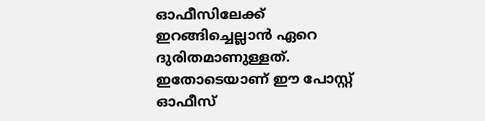ഓഫീസിലേക്ക് ഇറങ്ങിച്ചെല്ലാൻ ഏറെ ദുരിതമാണുള്ളത്.
ഇതോടെയാണ് ഈ പോസ്റ്റ് ഓഫീസ്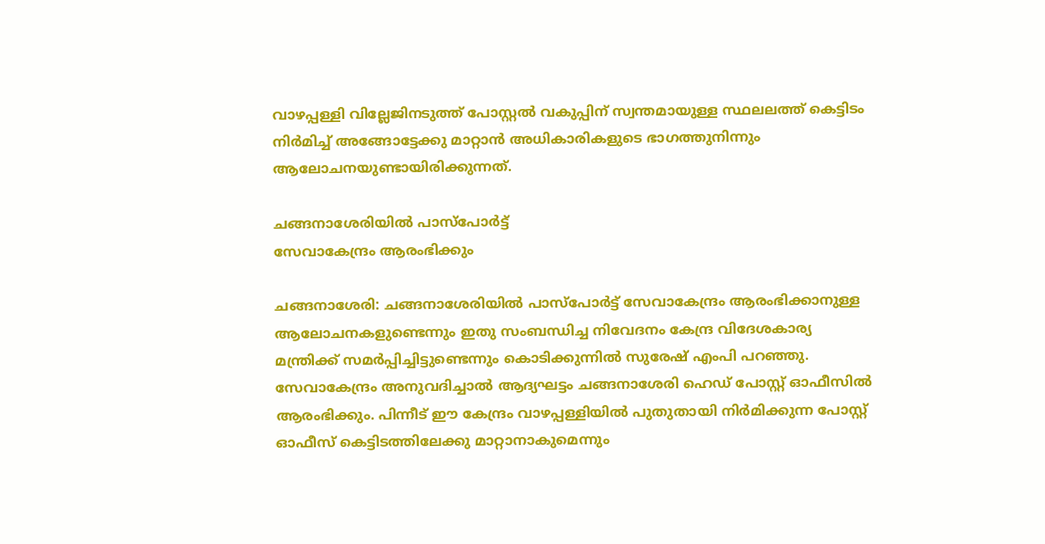വാഴപ്പള്ളി വില്ലേജിനടുത്ത് പോസ്റ്റൽ വകുപ്പിന് സ്വന്തമായുള്ള സ്ഥലലത്ത് കെട്ടിടം നിർമിച്ച് അങ്ങോട്ടേക്കു മാറ്റാൻ അധികാരികളുടെ ഭാഗത്തുനിന്നും ആലോചനയുണ്ടായിരിക്കുന്നത്.

ചങ്ങനാശേരിയിൽ പാസ്പോർട്ട്
സേവാകേന്ദ്രം ആരംഭിക്കും

ചങ്ങനാശേരി: ചങ്ങനാശേരിയിൽ പാസ്പോർട്ട് സേവാകേന്ദ്രം ആരംഭിക്കാനുള്ള ആലോചനകളുണ്ടെന്നും ഇതു സംബന്ധിച്ച നിവേദനം കേന്ദ്ര വിദേശകാര്യ മന്ത്രിക്ക് സമർപ്പിച്ചിട്ടുണ്ടെന്നും കൊടിക്കുന്നിൽ സുരേഷ് എംപി പറഞ്ഞു.
സേവാകേന്ദ്രം അനുവദിച്ചാൽ ആദ്യഘട്ടം ചങ്ങനാശേരി ഹെഡ് പോസ്റ്റ് ഓഫീസിൽ ആരംഭിക്കും. പിന്നീട് ഈ കേന്ദ്രം വാഴപ്പള്ളിയിൽ പുതുതായി നിർമിക്കുന്ന പോസ്റ്റ് ഓഫീസ് കെട്ടിടത്തിലേക്കു മാറ്റാനാകുമെന്നും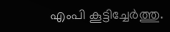എംപി കൂട്ടിച്ചേർത്തു.